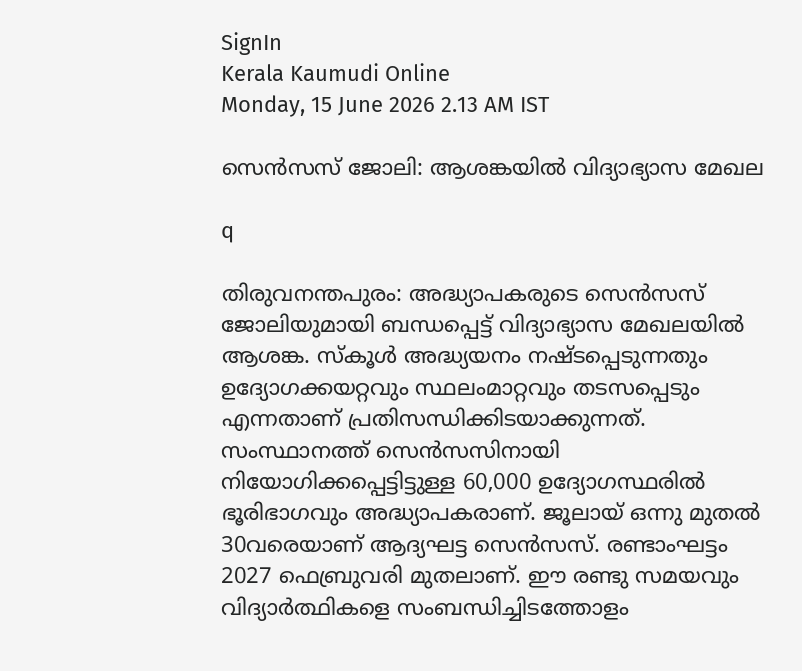SignIn
Kerala Kaumudi Online
Monday, 15 June 2026 2.13 AM IST

സെൻസസ് ജോലി: ആശങ്കയിൽ വിദ്യാഭ്യാസ മേഖല

q

തിരുവനന്തപുരം: അദ്ധ്യാപകരുടെ സെൻസസ് ജോലിയുമായി ബന്ധപ്പെട്ട് വിദ്യാഭ്യാസ മേഖലയിൽ ആശങ്ക. സ്‌കൂൾ അദ്ധ്യയനം നഷ്ടപ്പെടുന്നതും ഉദ്യോഗക്കയറ്റവും സ്ഥലംമാറ്റവും തടസപ്പെടും എന്നതാണ് പ്രതിസന്ധിക്കിടയാക്കുന്നത്. സംസ്ഥാനത്ത് സെൻസസിനായി നിയോഗിക്കപ്പെട്ടിട്ടുള്ള 60,000 ഉദ്യോഗസ്ഥരിൽ ഭൂരിഭാഗവും അദ്ധ്യാപകരാണ്. ജൂലായ് ഒന്നു മുതൽ 30വരെയാണ് ആദ്യഘട്ട സെൻസസ്. രണ്ടാംഘട്ടം 2027 ഫെബ്രുവരി മുതലാണ്. ഈ രണ്ടു സമയവും വിദ്യാർത്ഥികളെ സംബന്ധിച്ചിടത്തോളം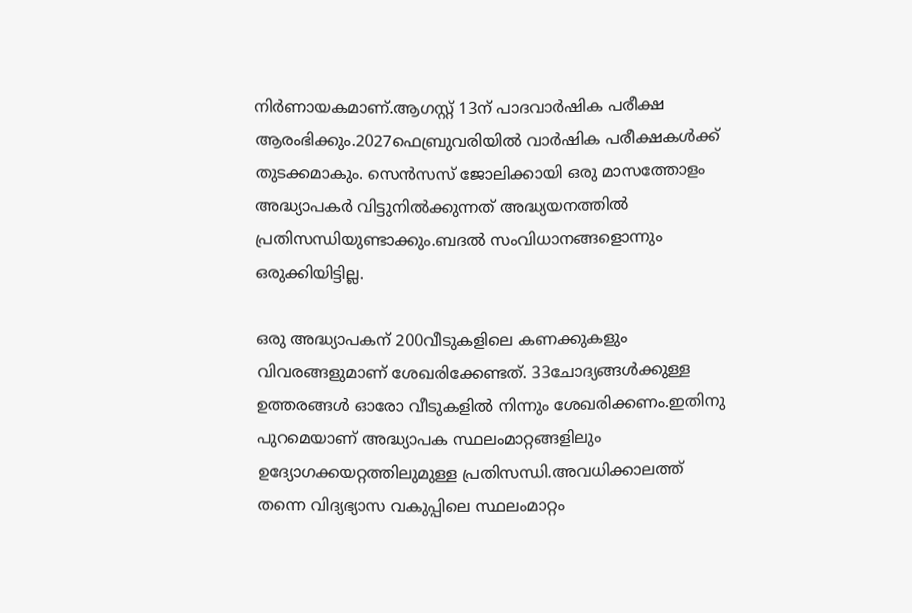നിർണായകമാണ്.ആഗസ്റ്റ് 13ന് പാദവാർഷിക പരീക്ഷ ആരംഭിക്കും.2027ഫെബ്രുവരിയിൽ വാർഷിക പരീക്ഷകൾക്ക് തുടക്കമാകും. സെൻസസ് ജോലിക്കായി ഒരു മാസത്തോളം അദ്ധ്യാപകർ വിട്ടുനിൽക്കുന്നത് അദ്ധ്യയനത്തിൽ പ്രതിസന്ധിയുണ്ടാക്കും.ബദൽ സംവിധാനങ്ങളൊന്നും ഒരുക്കിയിട്ടില്ല.

ഒരു അദ്ധ്യാപകന് 200വീടുകളിലെ കണക്കുകളും വിവരങ്ങളുമാണ് ശേഖരിക്കേണ്ടത്. 33ചോദ്യങ്ങൾക്കുള്ള ഉത്തരങ്ങൾ ഓരോ വീടുകളിൽ നിന്നും ശേഖരിക്കണം.ഇതിനു പുറമെയാണ് അദ്ധ്യാപക സ്ഥലംമാറ്റങ്ങളിലും ഉദ്യോഗക്കയറ്റത്തിലുമുള്ള പ്രതിസന്ധി.അവധിക്കാലത്ത് തന്നെ വിദ്യഭ്യാസ വകുപ്പിലെ സ്ഥലംമാറ്റം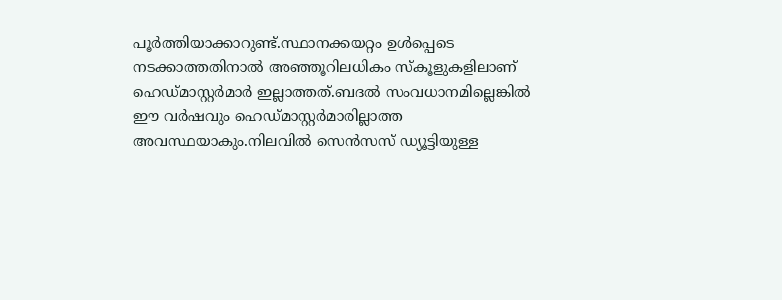പൂർത്തിയാക്കാറുണ്ട്.സ്ഥാനക്കയറ്റം ഉൾപ്പെടെ നടക്കാത്തതിനാൽ അഞ്ഞൂറിലധികം സ്‌കൂളുകളിലാണ് ഹെഡ്മാസ്റ്റർമാർ ഇല്ലാത്തത്.ബദൽ സംവധാനമില്ലെങ്കിൽ ഈ വർഷവും ഹെഡ്മാസ്റ്റർമാരില്ലാത്ത അവസ്ഥയാകും.നിലവിൽ സെൻസസ് ഡ്യൂട്ടിയുള്ള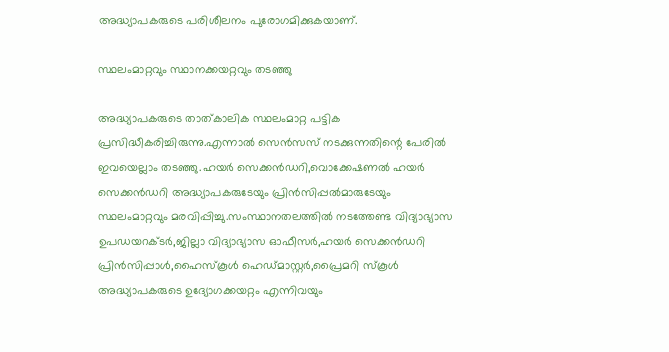അദ്ധ്യാപകരുടെ പരിശീലനം പുരോഗമിക്കുകയാണ്.

സ്ഥലംമാറ്റവും സ്ഥാനക്കയറ്റവും തടഞ്ഞു

അദ്ധ്യാപകരുടെ താത്കാലിക സ്ഥലംമാറ്റ പട്ടിക പ്രസിദ്ധീകരിച്ചിരുന്നു.എന്നാൽ സെൻസസ് നടക്കുന്നതിന്റെ പേരിൽ ഇവയെല്ലാം തടഞ്ഞു.ഹയർ സെക്കൻഡറി,വൊക്കേഷണൽ ഹയർ സെക്കൻഡറി അദ്ധ്യാപകരുടേയും പ്രിൻസിപ്പൽമാരുടേയും സ്ഥലംമാറ്റവും മരവിപ്പിച്ചു.സംസ്ഥാനതലത്തിൽ നടത്തേണ്ട വിദ്യാഭ്യാസ ഉപഡയറക്ടർ,ജില്ലാ വിദ്യാഭ്യാസ ഓഫീസർ,ഹയർ സെക്കൻഡറി പ്രിൻസിപ്പാൾ,ഹൈസ്‌കൂൾ ഹെഡ്മാസ്റ്റർ,പ്രൈമറി സ്‌കൂൾ അദ്ധ്യാപകരുടെ ഉദ്യോഗക്കയറ്റം എന്നിവയും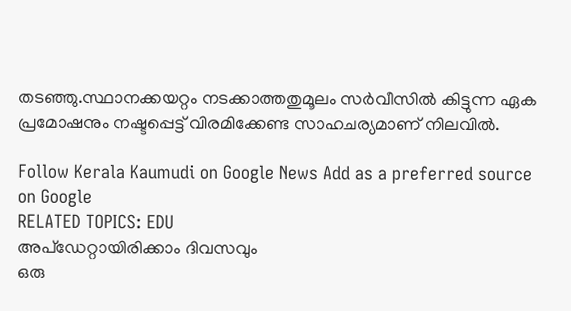തടഞ്ഞു.സ്ഥാനക്കയറ്റം നടക്കാത്തതുമൂലം സർവീസിൽ കിട്ടുന്ന ഏക പ്രമോഷനും നഷ്ടപ്പെട്ട് വിരമിക്കേണ്ട സാഹചര്യമാണ് നിലവിൽ.

Follow Kerala Kaumudi on Google News Add as a preferred source on Google
RELATED TOPICS: EDU
അപ്ഡേറ്റായിരിക്കാം ദിവസവും
ഒരു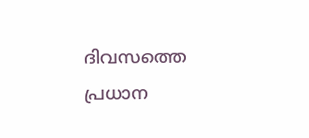ദിവസത്തെ പ്രധാന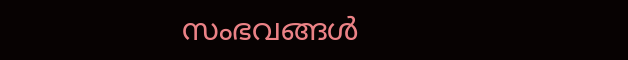സംഭവങ്ങൾ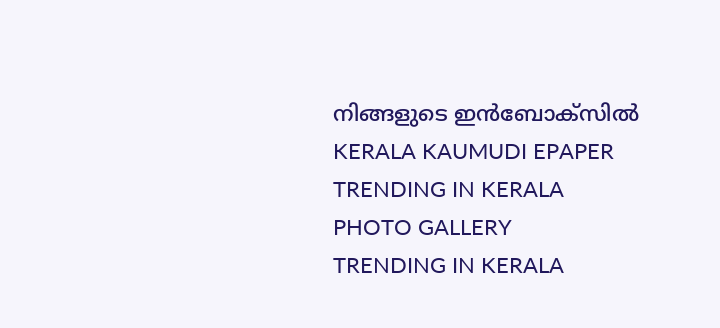നിങ്ങളുടെ ഇൻബോക്സിൽ
KERALA KAUMUDI EPAPER
TRENDING IN KERALA
PHOTO GALLERY
TRENDING IN KERALA